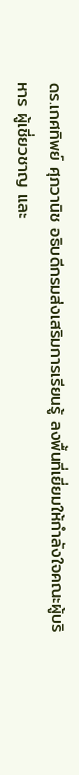ดร.เกศทิพย์ ศุภวานิช อธิบดีกรมส่งเสริมการเรียนรู้ ลงพื้นที่เยี่ยมให้กำลังใจคณะผู้บริหาร ผู้เชี่ยวชาญ และ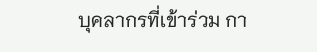บุคลากรที่เข้าร่วม กา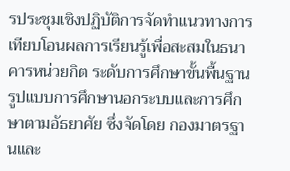รประชุมเชิงปฏิบัติการจัดทำแนวทางการเทียบโอนผลการเรียนรู้เพื่อสะสมในธนาคารหน่วยกิต ระดับการศึกษาขั้นพื้นฐาน รูปแบบการศึกษานอกระบบและการศึกษาตามอัธยาศัย ซึ่งจัดโดย กองมาตรฐานและ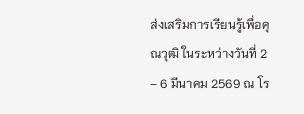ส่งเสริมการเรียนรู้เพื่อคุณวุฒิ ในระหว่างวันที่ 2 – 6 มีนาคม 2569 ณ โร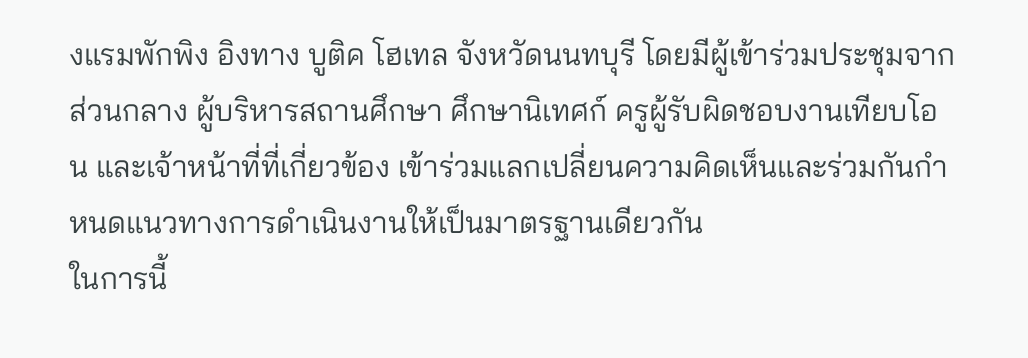งแรมพักพิง อิงทาง บูติค โฮเทล จังหวัดนนทบุรี โดยมีผู้เข้าร่วมประชุมจากส่วนกลาง ผู้บริหารสถานศึกษา ศึกษานิเทศก์ ครูผู้รับผิดชอบงานเทียบโอน และเจ้าหน้าที่ที่เกี่ยวข้อง เข้าร่วมแลกเปลี่ยนความคิดเห็นและร่วมกันกำหนดแนวทางการดำเนินงานให้เป็นมาตรฐานเดียวกัน
ในการนี้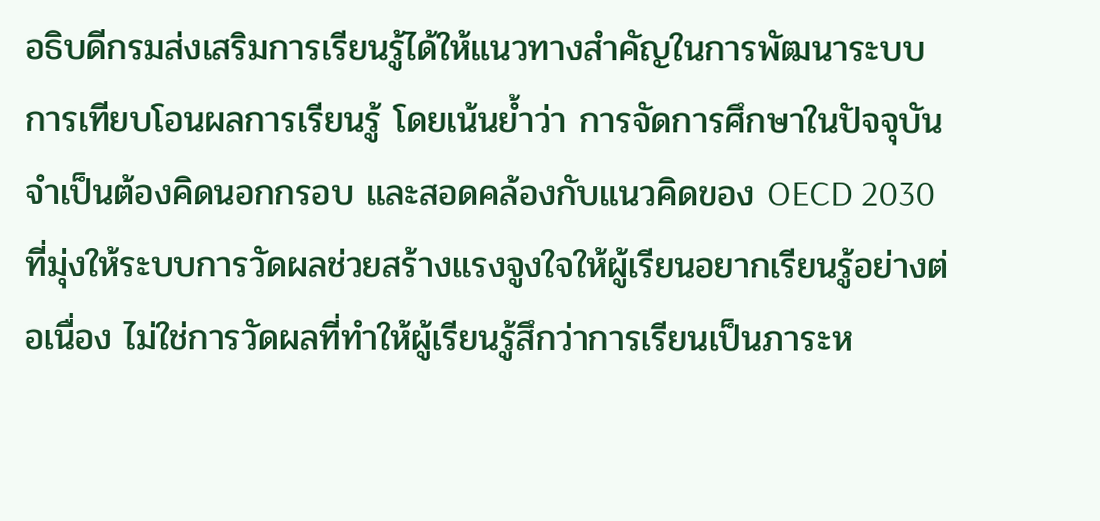อธิบดีกรมส่งเสริมการเรียนรู้ได้ให้แนวทางสำคัญในการพัฒนาระบบการเทียบโอนผลการเรียนรู้ โดยเน้นย้ำว่า การจัดการศึกษาในปัจจุบันจำเป็นต้องคิดนอกกรอบ และสอดคล้องกับแนวคิดของ OECD 2030 ที่มุ่งให้ระบบการวัดผลช่วยสร้างแรงจูงใจให้ผู้เรียนอยากเรียนรู้อย่างต่อเนื่อง ไม่ใช่การวัดผลที่ทำให้ผู้เรียนรู้สึกว่าการเรียนเป็นภาระห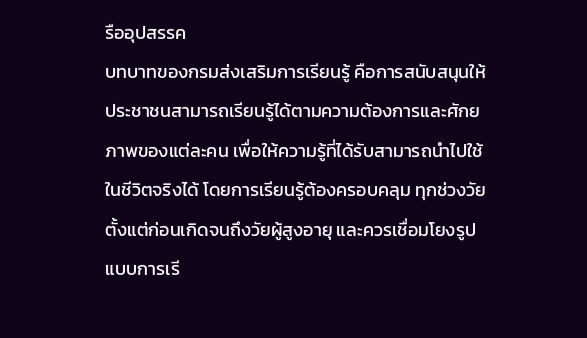รืออุปสรรค
บทบาทของกรมส่งเสริมการเรียนรู้ คือการสนับสนุนให้ประชาชนสามารถเรียนรู้ได้ตามความต้องการและศักยภาพของแต่ละคน เพื่อให้ความรู้ที่ได้รับสามารถนำไปใช้ในชีวิตจริงได้ โดยการเรียนรู้ต้องครอบคลุม ทุกช่วงวัย ตั้งแต่ก่อนเกิดจนถึงวัยผู้สูงอายุ และควรเชื่อมโยงรูปแบบการเรี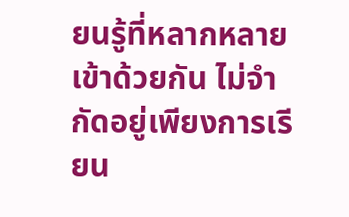ยนรู้ที่หลากหลายเข้าด้วยกัน ไม่จำกัดอยู่เพียงการเรียน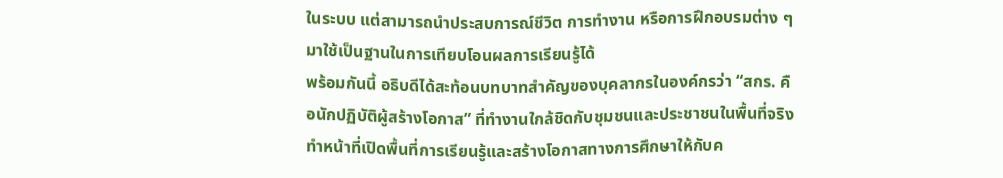ในระบบ แต่สามารถนำประสบการณ์ชีวิต การทำงาน หรือการฝึกอบรมต่าง ๆ มาใช้เป็นฐานในการเทียบโอนผลการเรียนรู้ได้
พร้อมกันนี้ อธิบดีได้สะท้อนบทบาทสำคัญของบุคลากรในองค์กรว่า “สกร. คือนักปฏิบัติผู้สร้างโอกาส” ที่ทำงานใกล้ชิดกับชุมชนและประชาชนในพื้นที่จริง ทำหน้าที่เปิดพื้นที่การเรียนรู้และสร้างโอกาสทางการศึกษาให้กับค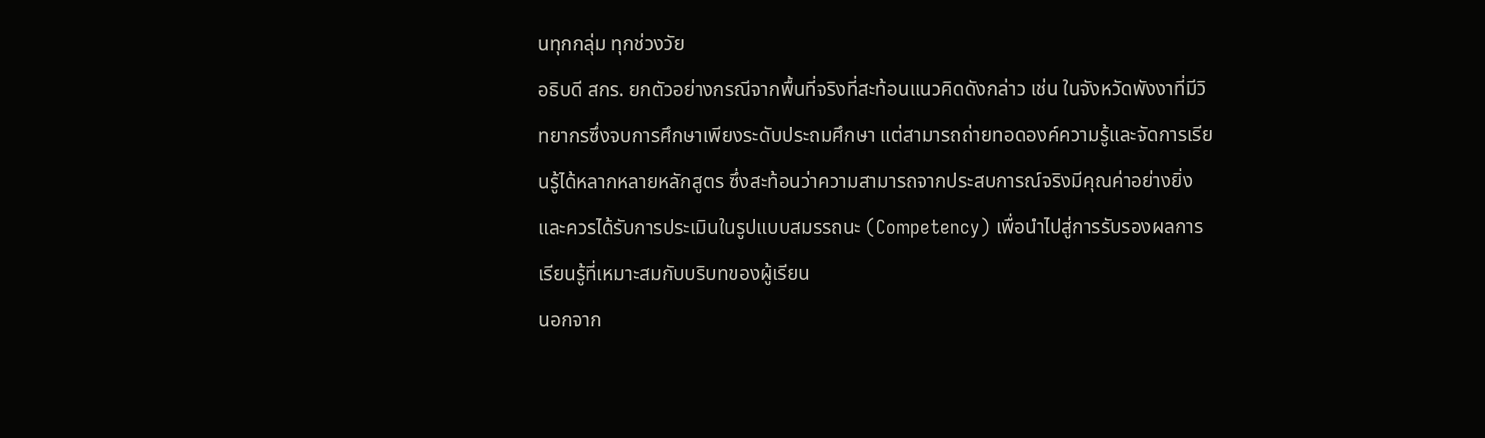นทุกกลุ่ม ทุกช่วงวัย
อธิบดี สกร. ยกตัวอย่างกรณีจากพื้นที่จริงที่สะท้อนแนวคิดดังกล่าว เช่น ในจังหวัดพังงาที่มีวิทยากรซึ่งจบการศึกษาเพียงระดับประถมศึกษา แต่สามารถถ่ายทอดองค์ความรู้และจัดการเรียนรู้ได้หลากหลายหลักสูตร ซึ่งสะท้อนว่าความสามารถจากประสบการณ์จริงมีคุณค่าอย่างยิ่ง และควรได้รับการประเมินในรูปแบบสมรรถนะ (Competency) เพื่อนำไปสู่การรับรองผลการเรียนรู้ที่เหมาะสมกับบริบทของผู้เรียน
นอกจาก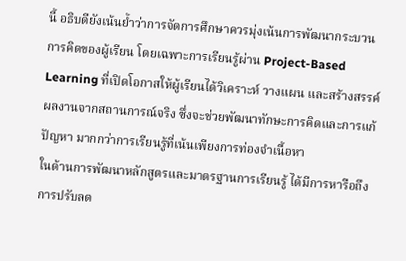นี้ อธิบดียังเน้นย้ำว่าการจัดการศึกษาควรมุ่งเน้นการพัฒนากระบวนการคิดของผู้เรียน โดยเฉพาะการเรียนรู้ผ่าน Project-Based Learning ที่เปิดโอกาสให้ผู้เรียนได้วิเคราะห์ วางแผน และสร้างสรรค์ผลงานจากสถานการณ์จริง ซึ่งจะช่วยพัฒนาทักษะการคิดและการแก้ปัญหา มากกว่าการเรียนรู้ที่เน้นเพียงการท่องจำเนื้อหา
ในด้านการพัฒนาหลักสูตรและมาตรฐานการเรียนรู้ ได้มีการหารือถึงการปรับลด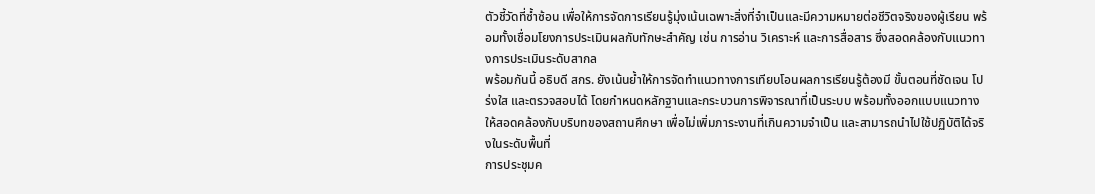ตัวชี้วัดที่ซ้ำซ้อน เพื่อให้การจัดการเรียนรู้มุ่งเน้นเฉพาะสิ่งที่จำเป็นและมีความหมายต่อชีวิตจริงของผู้เรียน พร้อมทั้งเชื่อมโยงการประเมินผลกับทักษะสำคัญ เช่น การอ่าน วิเคราะห์ และการสื่อสาร ซึ่งสอดคล้องกับแนวทางการประเมินระดับสากล
พร้อมกันนี้ อธิบดี สกร. ยังเน้นย้ำให้การจัดทำแนวทางการเทียบโอนผลการเรียนรู้ต้องมี ขั้นตอนที่ชัดเจน โปร่งใส และตรวจสอบได้ โดยกำหนดหลักฐานและกระบวนการพิจารณาที่เป็นระบบ พร้อมทั้งออกแบบแนวทางให้สอดคล้องกับบริบทของสถานศึกษา เพื่อไม่เพิ่มภาระงานที่เกินความจำเป็น และสามารถนำไปใช้ปฏิบัติได้จริงในระดับพื้นที่
การประชุมค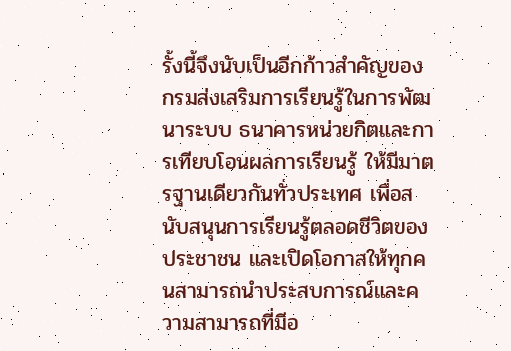รั้งนี้จึงนับเป็นอีกก้าวสำคัญของกรมส่งเสริมการเรียนรู้ในการพัฒนาระบบ ธนาคารหน่วยกิตและการเทียบโอนผลการเรียนรู้ ให้มีมาตรฐานเดียวกันทั่วประเทศ เพื่อสนับสนุนการเรียนรู้ตลอดชีวิตของประชาชน และเปิดโอกาสให้ทุกคนสามารถนำประสบการณ์และความสามารถที่มีอ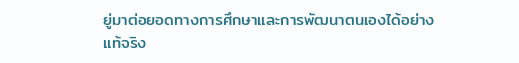ยู่มาต่อยอดทางการศึกษาและการพัฒนาตนเองได้อย่างแท้จริง